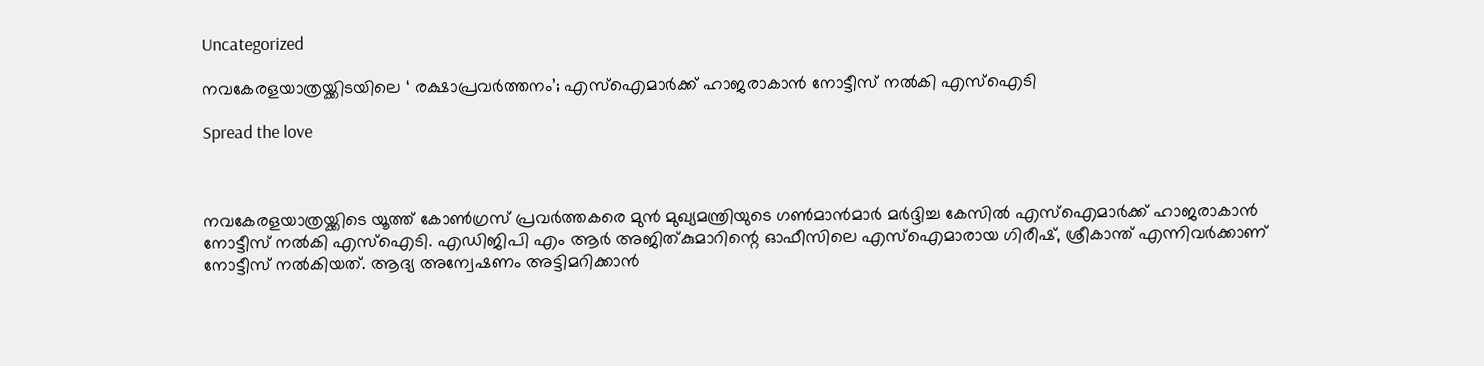Uncategorized

നവകേരളയാത്രയ്ക്കിടയിലെ ‘ രക്ഷാപ്രവര്‍ത്തനം’; എസ്‌ഐമാര്‍ക്ക് ഹാജരാകാന്‍ നോട്ടീസ് നല്‍കി എസ്‌ഐടി

Spread the love



നവകേരളയാത്രയ്ക്കിടെ യൂത്ത് കോണ്‍ഗ്രസ് പ്രവര്‍ത്തകരെ മുന്‍ മുഖ്യമന്ത്രിയുടെ ഗണ്‍മാന്‍മാര്‍ മര്‍ദ്ദിച്ച കേസില്‍ എസ്‌ഐമാര്‍ക്ക് ഹാജരാകാന്‍ നോട്ടീസ് നല്‍കി എസ്‌ഐടി. എഡിജിപി എം ആര്‍ അജിത്കുമാറിന്റെ ഓഫീസിലെ എസ്‌ഐമാരായ ഗിരീഷ്, ശ്രീകാന്ത് എന്നിവര്‍ക്കാണ് നോട്ടീസ് നല്‍കിയത്. ആദ്യ അന്വേഷണം അട്ടിമറിക്കാന്‍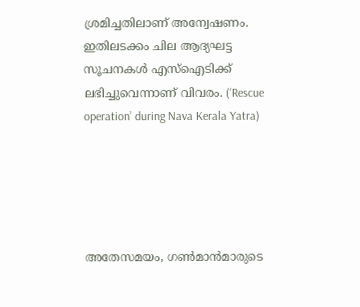ശ്രമിച്ചതിലാണ് അന്വേഷണം. ഇതിലടക്കം ചില ആദ്യഘട്ട സൂചനകള്‍ എസ്‌ഐടിക്ക് ലഭിച്ചുവെന്നാണ് വിവരം. (‘Rescue operation’ during Nava Kerala Yatra)





അതേസമയം, ഗണ്‍മാന്‍മാരുടെ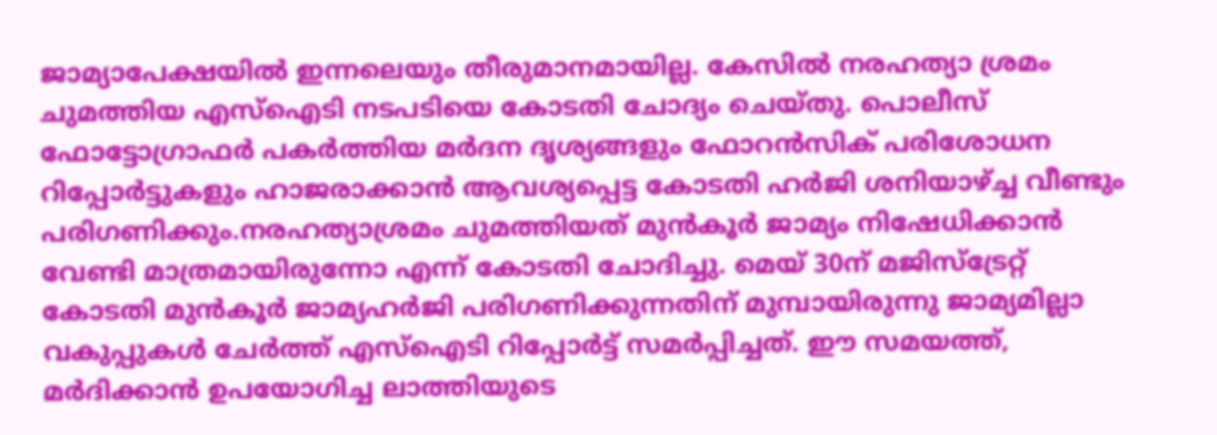ജാമ്യാപേക്ഷയില്‍ ഇന്നലെയും തീരുമാനമായില്ല. കേസില്‍ നരഹത്യാ ശ്രമം ചുമത്തിയ എസ്‌ഐടി നടപടിയെ കോടതി ചോദ്യം ചെയ്തു. പൊലീസ് ഫോട്ടോഗ്രാഫര്‍ പകര്‍ത്തിയ മര്‍ദന ദൃശ്യങ്ങളും ഫോറന്‍സിക് പരിശോധന റിപ്പോര്‍ട്ടുകളും ഹാജരാക്കാന്‍ ആവശ്യപ്പെട്ട കോടതി ഹര്‍ജി ശനിയാഴ്ച്ച വീണ്ടും പരിഗണിക്കും.നരഹത്യാശ്രമം ചുമത്തിയത് മുന്‍കൂര്‍ ജാമ്യം നിഷേധിക്കാന്‍ വേണ്ടി മാത്രമായിരുന്നോ എന്ന് കോടതി ചോദിച്ചു. മെയ് 30ന് മജിസ്‌ട്രേറ്റ് കോടതി മുന്‍കൂര്‍ ജാമ്യഹര്‍ജി പരിഗണിക്കുന്നതിന് മുമ്പായിരുന്നു ജാമ്യമില്ലാ വകുപ്പുകള്‍ ചേര്‍ത്ത് എസ്‌ഐടി റിപ്പോര്‍ട്ട് സമര്‍പ്പിച്ചത്. ഈ സമയത്ത്, മര്‍ദിക്കാന്‍ ഉപയോഗിച്ച ലാത്തിയുടെ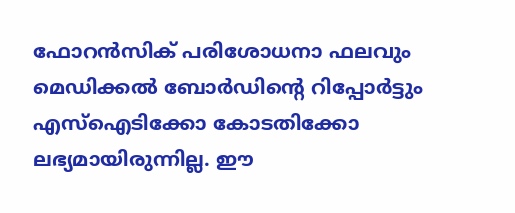ഫോറന്‍സിക് പരിശോധനാ ഫലവും മെഡിക്കല്‍ ബോര്‍ഡിന്റെ റിപ്പോര്‍ട്ടും എസ്‌ഐടിക്കോ കോടതിക്കോ ലഭ്യമായിരുന്നില്ല. ഈ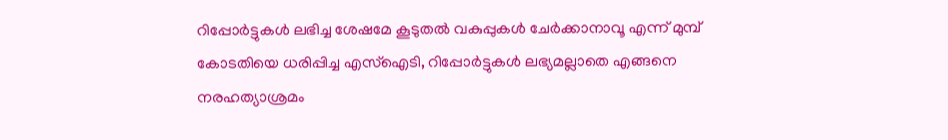റിപ്പോര്‍ട്ടുകള്‍ ലഭിച്ച ശേഷമേ കൂടുതല്‍ വകുപ്പുകള്‍ ചേര്‍ക്കാനാവൂ എന്ന് മുമ്പ് കോടതിയെ ധരിപ്പിച്ച എസ്‌ഐടി, റിപ്പോര്‍ട്ടുകള്‍ ലഭ്യമല്ലാതെ എങ്ങനെ നരഹത്യാശ്രമം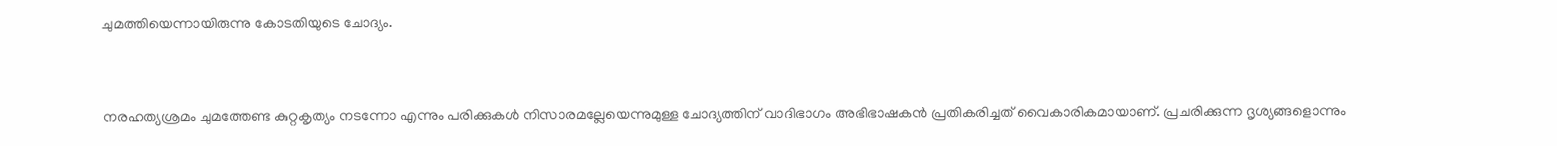ചുമത്തിയെന്നായിരുന്നു കോടതിയുടെ ചോദ്യം.



നരഹത്യശ്രമം ചുമത്തേണ്ട കുറ്റകൃത്യം നടന്നോ എന്നും പരിക്കുകള്‍ നിസാരമല്ലേയെന്നുമുള്ള ചോദ്യത്തിന് വാദിഭാഗം അഭിഭാഷകന്‍ പ്രതികരിച്ചത് വൈകാരികമായാണ്. പ്രചരിക്കുന്ന ദൃശ്യങ്ങളൊന്നും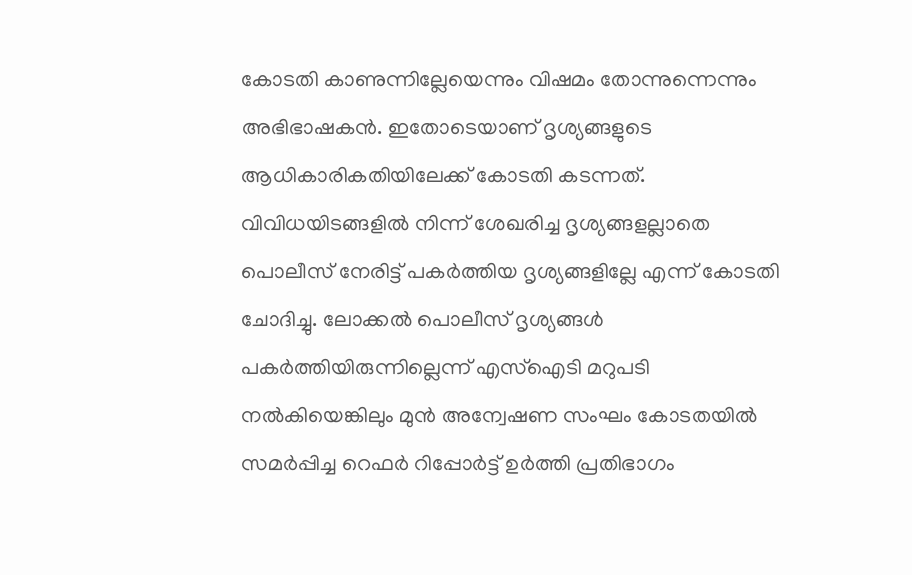കോടതി കാണുന്നില്ലേയെന്നും വിഷമം തോന്നുന്നെന്നും അഭിഭാഷകന്‍. ഇതോടെയാണ് ദൃശ്യങ്ങളുടെ ആധികാരികതിയിലേക്ക് കോടതി കടന്നത്. വിവിധയിടങ്ങളില്‍ നിന്ന് ശേഖരിച്ച ദൃശ്യങ്ങളല്ലാതെ പൊലീസ് നേരിട്ട് പകര്‍ത്തിയ ദൃശ്യങ്ങളില്ലേ എന്ന് കോടതി ചോദിച്ചു. ലോക്കല്‍ പൊലീസ് ദൃശ്യങ്ങള്‍ പകര്‍ത്തിയിരുന്നില്ലെന്ന് എസ്‌ഐടി മറുപടി നല്‍കിയെങ്കിലും മുന്‍ അന്വേഷണ സംഘം കോടതയില്‍ സമര്‍പ്പിച്ച റെഫര്‍ റിപ്പോര്‍ട്ട് ഉര്‍ത്തി പ്രതിഭാഗം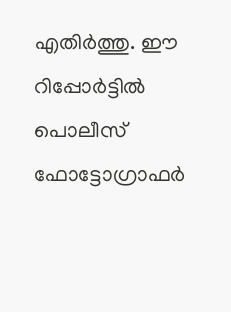എതിര്‍ത്തു. ഈ റിപ്പോര്‍ട്ടില്‍ പൊലീസ് ഫോട്ടോഗ്രാഫര്‍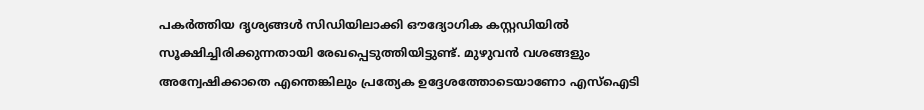പകര്‍ത്തിയ ദൃശ്യങ്ങള്‍ സിഡിയിലാക്കി ഔദ്യോഗിക കസ്റ്റഡിയില്‍ സൂക്ഷിച്ചിരിക്കുന്നതായി രേഖപ്പെടുത്തിയിട്ടുണ്ട്. മുഴുവന്‍ വശങ്ങളും അന്വേഷിക്കാതെ എന്തെങ്കിലും പ്രത്യേക ഉദ്ദേശത്തോടെയാണോ എസ്‌ഐടി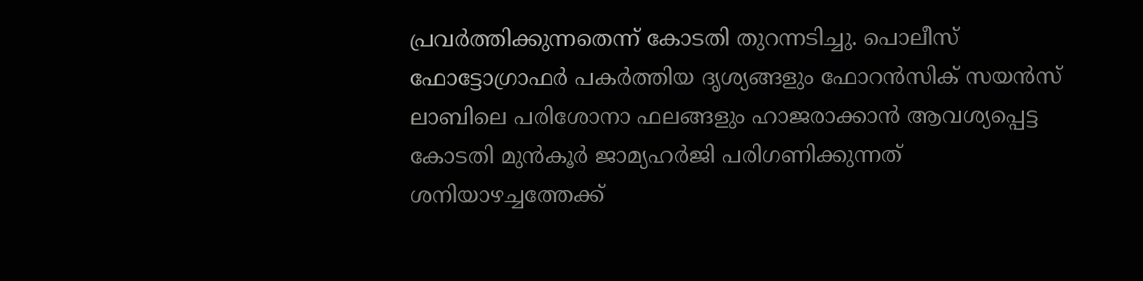പ്രവര്‍ത്തിക്കുന്നതെന്ന് കോടതി തുറന്നടിച്ചു. പൊലീസ് ഫോട്ടോഗ്രാഫര്‍ പകര്‍ത്തിയ ദൃശ്യങ്ങളും ഫോറന്‍സിക് സയന്‍സ് ലാബിലെ പരിശോനാ ഫലങ്ങളും ഹാജരാക്കാന്‍ ആവശ്യപ്പെട്ട കോടതി മുന്‍കൂര്‍ ജാമ്യഹര്‍ജി പരിഗണിക്കുന്നത് ശനിയാഴച്ചത്തേക്ക്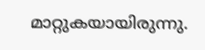മാറ്റുകയായിരുന്നു.